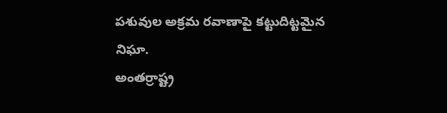పశువుల అక్రమ రవాణాపై కట్టుదిట్టమైన నిఘా.
అంతర్రాష్ట్ర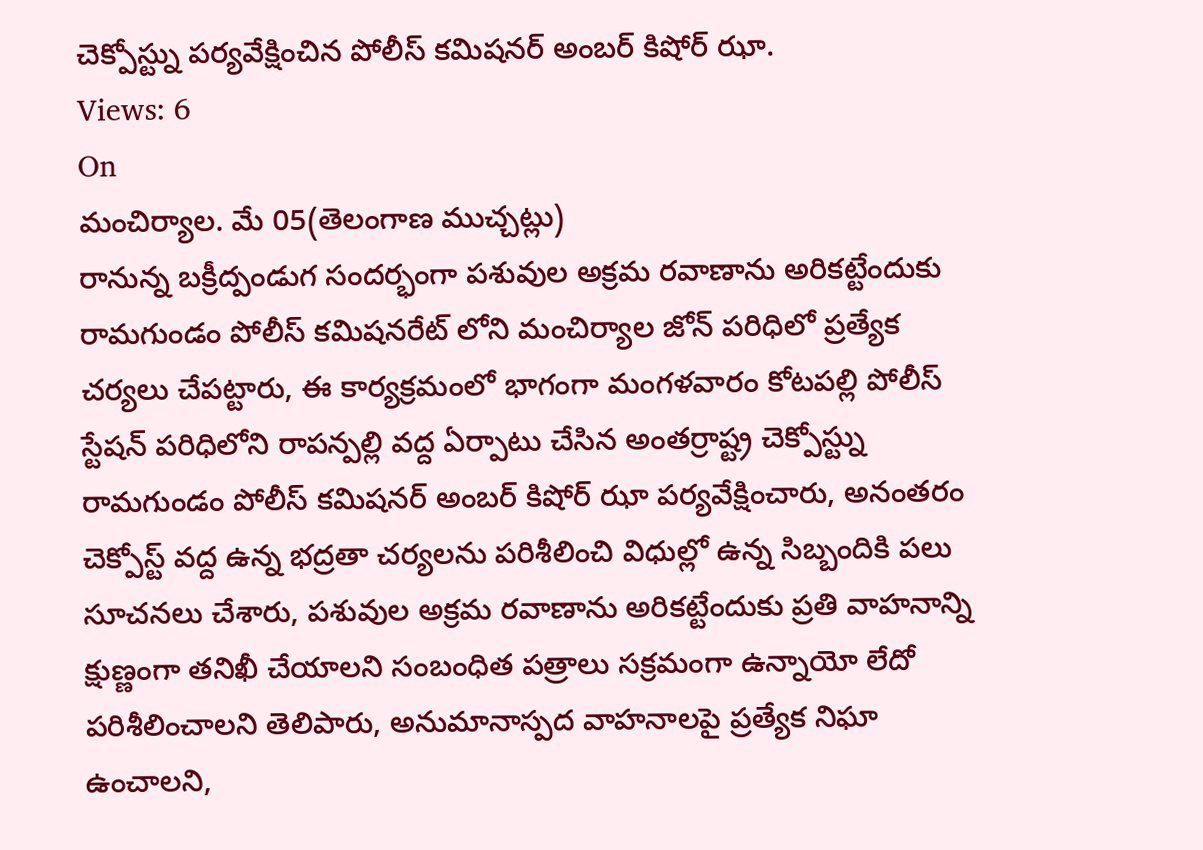చెక్పోస్ట్ను పర్యవేక్షించిన పోలీస్ కమిషనర్ అంబర్ కిషోర్ ఝా.
Views: 6
On
మంచిర్యాల. మే 05(తెలంగాణ ముచ్చట్లు)
రానున్న బక్రీద్పండుగ సందర్భంగా పశువుల అక్రమ రవాణాను అరికట్టేందుకు రామగుండం పోలీస్ కమిషనరేట్ లోని మంచిర్యాల జోన్ పరిధిలో ప్రత్యేక చర్యలు చేపట్టారు, ఈ కార్యక్రమంలో భాగంగా మంగళవారం కోటపల్లి పోలీస్ స్టేషన్ పరిధిలోని రాపన్పల్లి వద్ద ఏర్పాటు చేసిన అంతర్రాష్ట్ర చెక్పోస్ట్ను రామగుండం పోలీస్ కమిషనర్ అంబర్ కిషోర్ ఝా పర్యవేక్షించారు, అనంతరం చెక్పోస్ట్ వద్ద ఉన్న భద్రతా చర్యలను పరిశీలించి విధుల్లో ఉన్న సిబ్బందికి పలు సూచనలు చేశారు, పశువుల అక్రమ రవాణాను అరికట్టేందుకు ప్రతి వాహనాన్ని క్షుణ్ణంగా తనిఖీ చేయాలని సంబంధిత పత్రాలు సక్రమంగా ఉన్నాయో లేదో పరిశీలించాలని తెలిపారు, అనుమానాస్పద వాహనాలపై ప్రత్యేక నిఘా ఉంచాలని,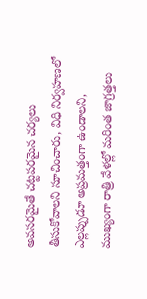అవసరమైతే చట్టపరమైన చర్యలు తీసుకోవాలని సూచించారు, విధి నిర్వహణలో ఎల్లప్పుడూ అప్రమత్తంగా ఉండాలని, ముఖ్యంగా రాత్రి వేళల్లో మరింత జాగ్రత్తలు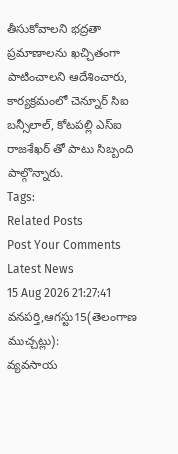తీసుకోవాలని భద్రతా ప్రమాణాలను ఖచ్చితంగా పాటించాలని ఆదేశించారు, కార్యక్రమంలో చెన్నూర్ సిఐ బన్సీలాల్, కోటపల్లి ఎస్ఐ రాజశేఖర్ తో పాటు సిబ్బంది పాల్గొన్నారు.
Tags:
Related Posts
Post Your Comments
Latest News
15 Aug 2026 21:27:41
వనపర్తి,ఆగస్టు15(తెలంగాణ ముచ్చట్లు):
వ్యవసాయ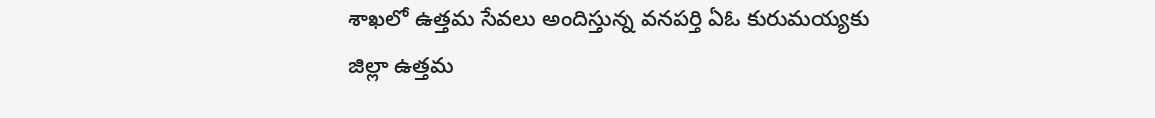శాఖలో ఉత్తమ సేవలు అందిస్తున్న వనపర్తి ఏఓ కురుమయ్యకు జిల్లా ఉత్తమ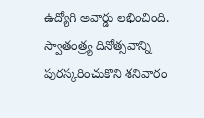ఉద్యోగి అవార్డు లభించింది. స్వాతంత్ర్య దినోత్సవాన్ని పురస్కరించుకొని శనివారం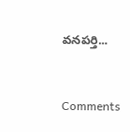వనపర్తి...


Comments